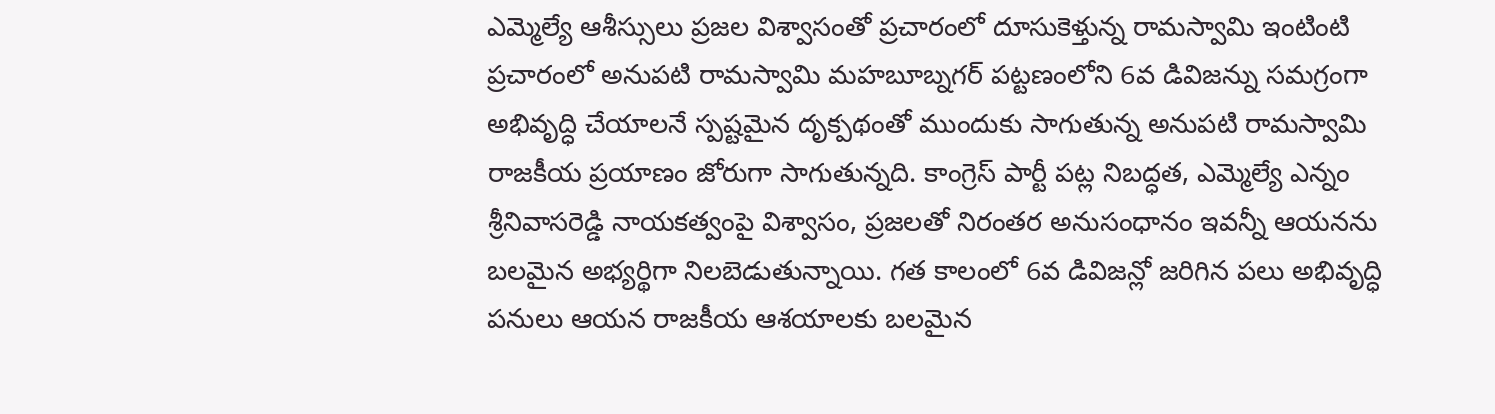ఎమ్మెల్యే ఆశీస్సులు ప్రజల విశ్వాసంతో ప్రచారంలో దూసుకెళ్తున్న రామస్వామి ఇంటింటి ప్రచారంలో అనుపటి రామస్వామి మహబూబ్నగర్ పట్టణంలోని 6వ డివిజన్ను సమగ్రంగా అభివృద్ధి చేయాలనే స్పష్టమైన దృక్పథంతో ముందుకు సాగుతున్న అనుపటి రామస్వామి రాజకీయ ప్రయాణం జోరుగా సాగుతున్నది. కాంగ్రెస్ పార్టీ పట్ల నిబద్ధత, ఎమ్మెల్యే ఎన్నం శ్రీనివాసరెడ్డి నాయకత్వంపై విశ్వాసం, ప్రజలతో నిరంతర అనుసంధానం ఇవన్నీ ఆయనను బలమైన అభ్యర్థిగా నిలబెడుతున్నాయి. గత కాలంలో 6వ డివిజన్లో జరిగిన పలు అభివృద్ధి పనులు ఆయన రాజకీయ ఆశయాలకు బలమైన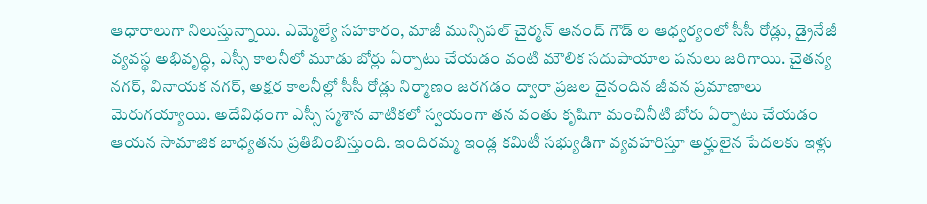ఆధారాలుగా నిలుస్తున్నాయి. ఎమ్మెల్యే సహకారం, మాజీ మున్సిపల్ చైర్మన్ ఆనంద్ గౌడ్ ల ఆధ్వర్యంలో సీసీ రోడ్లు, డ్రైనేజీ వ్యవస్థ అభివృద్ధి, ఎస్సీ కాలనీలో మూడు బోర్లు ఏర్పాటు చేయడం వంటి మౌలిక సదుపాయాల పనులు జరిగాయి. చైతన్య నగర్, వినాయక నగర్, అక్షర కాలనీల్లో సీసీ రోడ్లు నిర్మాణం జరగడం ద్వారా ప్రజల దైనందిన జీవన ప్రమాణాలు మెరుగయ్యాయి. అదేవిధంగా ఎస్సీ స్మశాన వాటికలో స్వయంగా తన వంతు కృషిగా మంచినీటి బోరు ఏర్పాటు చేయడం ఆయన సామాజిక బాధ్యతను ప్రతిబింబిస్తుంది. ఇందిరమ్మ ఇండ్ల కమిటీ సభ్యుడిగా వ్యవహరిస్తూ అర్హులైన పేదలకు ఇళ్లు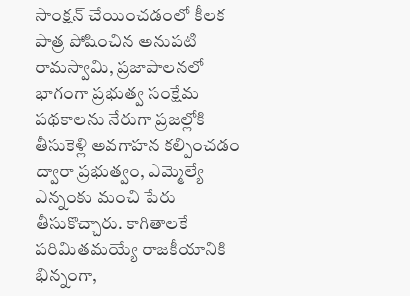సాంక్షన్ చేయించడంలో కీలక పాత్ర పోషించిన అనుపటి రామస్వామి, ప్రజాపాలనలో భాగంగా ప్రభుత్వ సంక్షేమ పథకాలను నేరుగా ప్రజల్లోకి తీసుకెళ్లి అవగాహన కల్పించడం ద్వారా ప్రభుత్వం, ఎమ్మెల్యే ఎన్నంకు మంచి పేరు తీసుకొచ్చారు. కాగితాలకే పరిమితమయ్యే రాజకీయానికి భిన్నంగా,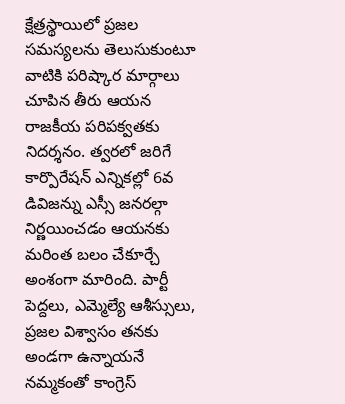క్షేత్రస్థాయిలో ప్రజల సమస్యలను తెలుసుకుంటూ వాటికి పరిష్కార మార్గాలు చూపిన తీరు ఆయన రాజకీయ పరిపక్వతకు నిదర్శనం. త్వరలో జరిగే కార్పొరేషన్ ఎన్నికల్లో 6వ డివిజన్ను ఎస్సీ జనరల్గా నిర్ణయించడం ఆయనకు మరింత బలం చేకూర్చే అంశంగా మారింది. పార్టీ పెద్దలు, ఎమ్మెల్యే ఆశీస్సులు, ప్రజల విశ్వాసం తనకు అండగా ఉన్నాయనే నమ్మకంతో కాంగ్రెస్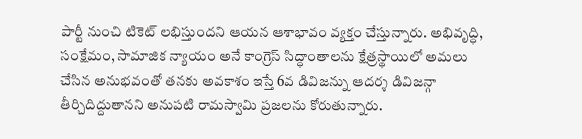పార్టీ నుంచి టికెట్ లభిస్తుందని ఆయన ఆశాభావం వ్యక్తం చేస్తున్నారు. అభివృద్ధి, సంక్షేమం, సామాజిక న్యాయం అనే కాంగ్రెస్ సిద్ధాంతాలను క్షేత్రస్థాయిలో అమలు చేసిన అనుభవంతో తనకు అవకాశం ఇస్తే 6వ డివిజన్ను ఆదర్శ డివిజన్గా తీర్చిదిద్దుతానని అనుపటి రామస్వామి ప్రజలను కోరుతున్నారు.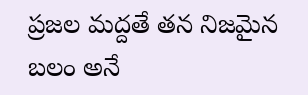ప్రజల మద్దతే తన నిజమైన బలం అనే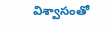విశ్వాసంతో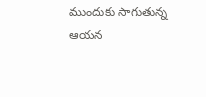ముందుకు సాగుతున్న ఆయన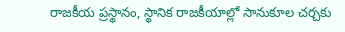రాజకీయ ప్రస్థానం, స్థానిక రాజకీయాల్లో సానుకూల చర్చకు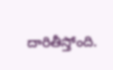దారితీస్తోంది.